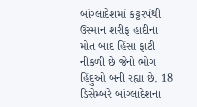બાંગ્લાદેશમાં કટ્ટરપંથી ઉસ્માન શરીફ હાદીના મોત બાદ હિંસા ફાટી નીકળી છે જેનો ભોગ હિંદુઓ બની રહ્યા છે. 18 ડિસેમ્બરે બાંગ્લાદેશના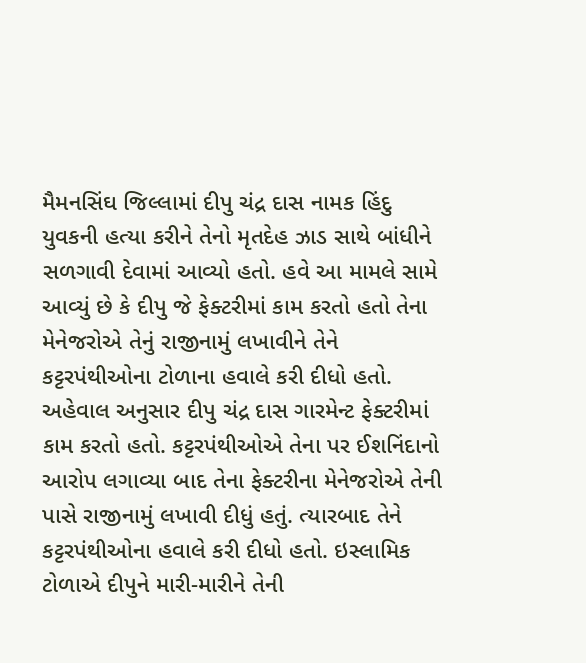મૈમનસિંઘ જિલ્લામાં દીપુ ચંદ્ર દાસ નામક હિંદુ યુવકની હત્યા કરીને તેનો મૃતદેહ ઝાડ સાથે બાંધીને સળગાવી દેવામાં આવ્યો હતો. હવે આ મામલે સામે આવ્યું છે કે દીપુ જે ફેક્ટરીમાં કામ કરતો હતો તેના મેનેજરોએ તેનું રાજીનામું લખાવીને તેને કટ્ટરપંથીઓના ટોળાના હવાલે કરી દીધો હતો.
અહેવાલ અનુસાર દીપુ ચંદ્ર દાસ ગારમેન્ટ ફેક્ટરીમાં કામ કરતો હતો. કટ્ટરપંથીઓએ તેના પર ઈશનિંદાનો આરોપ લગાવ્યા બાદ તેના ફેક્ટરીના મેનેજરોએ તેની પાસે રાજીનામું લખાવી દીધું હતું. ત્યારબાદ તેને કટ્ટરપંથીઓના હવાલે કરી દીધો હતો. ઇસ્લામિક ટોળાએ દીપુને મારી-મારીને તેની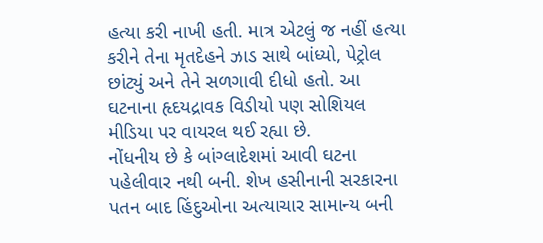હત્યા કરી નાખી હતી. માત્ર એટલું જ નહીં હત્યા કરીને તેના મૃતદેહને ઝાડ સાથે બાંધ્યો, પેટ્રોલ છાંટ્યું અને તેને સળગાવી દીધો હતો. આ ઘટનાના હૃદયદ્રાવક વિડીયો પણ સોશિયલ મીડિયા પર વાયરલ થઈ રહ્યા છે.
નોંધનીય છે કે બાંગ્લાદેશમાં આવી ઘટના પહેલીવાર નથી બની. શેખ હસીનાની સરકારના પતન બાદ હિંદુઓના અત્યાચાર સામાન્ય બની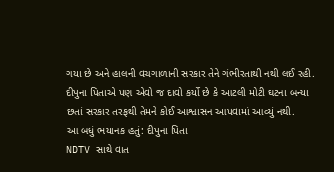ગયા છે અને હાલની વચગાળાની સરકાર તેને ગંભીરતાથી નથી લઈ રહી. દીપુના પિતાએ પણ એવો જ દાવો કર્યો છે કે આટલી મોટી ઘટના બન્યા છતાં સરકાર તરફથી તેમને કોઈ આશ્વાસન આપવામાં આવ્યું નથી.
આ બધું ભયાનક હતું: દીપુના પિતા
NDTV સાથે વાત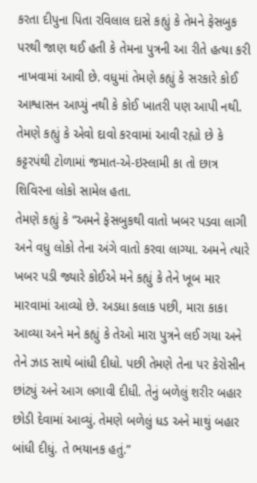કરતા દીપુના પિતા રવિલાલ દાસે કહ્યું કે તેમને ફેસબુક પરથી જાણ થઈ હતી કે તેમના પુત્રની આ રીતે હત્યા કરી નાખવામાં આવી છે. વધુમાં તેમણે કહ્યું કે સરકારે કોઈ આશ્વાસન આપ્યું નથી કે કોઈ ખાતરી પણ આપી નથી. તેમણે કહ્યું કે એવો દાવો કરવામાં આવી રહ્યો છે કે કટ્ટરપંથી ટોળામાં જમાત-એ-ઇસ્લામી કા તો છાત્ર શિવિરના લોકો સામેલ હતા.
તેમણે કહ્યું કે “અમને ફેસબુકથી વાતો ખબર પડવા લાગી અને વધુ લોકો તેના અંગે વાતો કરવા લાગ્યા. અમને ત્યારે ખબર પડી જ્યારે કોઈએ મને કહ્યું કે તેને ખૂબ માર મારવામાં આવ્યો છે. અડધા કલાક પછી, મારા કાકા આવ્યા અને મને કહ્યું કે તેઓ મારા પુત્રને લઈ ગયા અને તેને ઝાડ સાથે બાંધી દીધો. પછી તેમણે તેના પર કેરોસીન છાંટ્યું અને આગ લગાવી દીધી. તેનું બળેલું શરીર બહાર છોડી દેવામાં આવ્યું. તેમણે બળેલું ધડ અને માથું બહાર બાંધી દીધું. તે ભયાનક હતું.”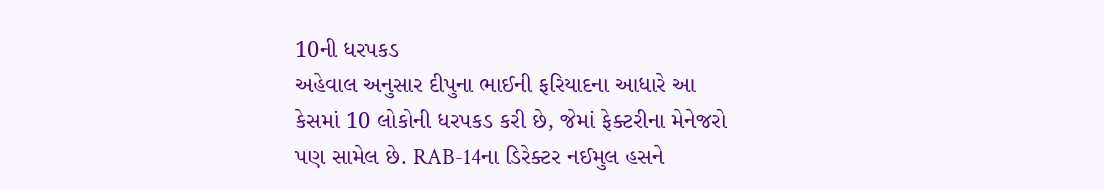10ની ધરપકડ
અહેવાલ અનુસાર દીપુના ભાઈની ફરિયાદના આધારે આ કેસમાં 10 લોકોની ધરપકડ કરી છે, જેમાં ફેક્ટરીના મેનેજરો પણ સામેલ છે. RAB-14ના ડિરેક્ટર નઈમુલ હસને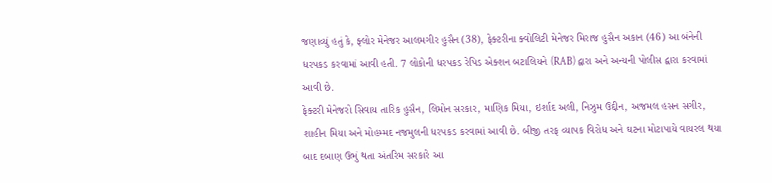જણાવ્યું હતું કે, ફ્લોર મેનેજર આલમગીર હુસૈન (38), ફેક્ટરીના ક્વોલિટી મેનેજર મિરાજ હુસૈન અકાન (46) આ બંનેની ધરપકડ કરવામાં આવી હતી. 7 લોકોની ધરપકડ રેપિડ એક્શન બટાલિયને (RAB) દ્વારા અને અન્યની પોલીસ દ્વારા કરવામાં આવી છે.
ફેક્ટરી મેનેજરો સિવાય તારિક હુસૈન, લિમોન સરકાર, માણિક મિયા, ઇર્શાદ અલી, નિઝુમ ઉદ્દીન, અજમલ હસન સગીર, શાહીન મિયા અને મોહમ્મદ નજમુલની ધરપકડ કરવામાં આવી છે. બીજી તરફ વ્યાપક વિરોધ અને ઘટના મોટાપાયે વાયરલ થયા બાદ દબાણ ઉભું થતા અંતરિમ સરકારે આ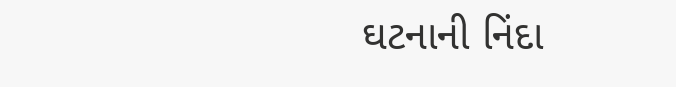ઘટનાની નિંદા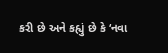કરી છે અને કહ્યું છે કે ‘નવા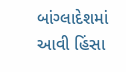બાંગ્લાદેશમાં આવી હિંસા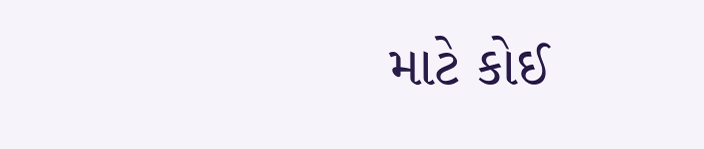માટે કોઈ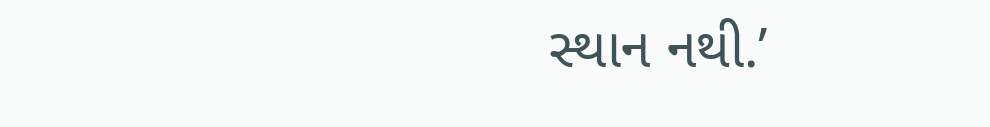સ્થાન નથી.’